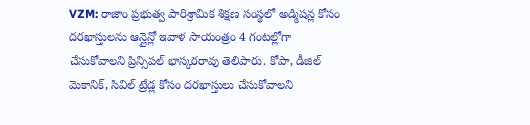VZM: రాజాం ప్రభుత్వ పారిశ్రామిక శిక్షణ సంస్థలో అడ్మిషన్ల కోసం దరఖాస్తులను ఆన్లైన్లో ఇవాళ సాయంత్రం 4 గంటల్లోగా చేసుకోవాలని ప్రిన్సిపల్ భాస్కరరావు తెలిపారు. కోపా, డీజిల్ మెకానిక్, సివిల్ ట్రేడ్ల కోసం దరఖాస్తులు చేసుకోవాలని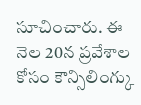సూచించారు. ఈ నెల 20న ప్రవేశాల కోసం కౌన్సిలింగ్కు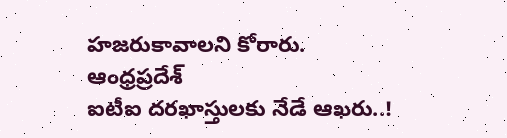హజరుకావాలని కోరారు.
ఆంధ్రప్రదేశ్
ఐటీఐ దరఖాస్తులకు నేడే ఆఖరు..!